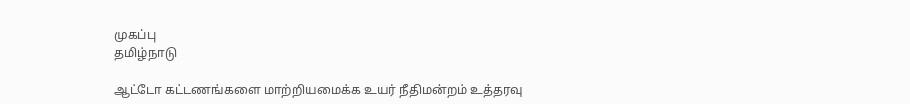முகப்பு
தமிழ்நாடு

ஆட்டோ கட்டணங்களை மாற்றியமைக்க உயர் நீதிமன்றம் உத்தரவு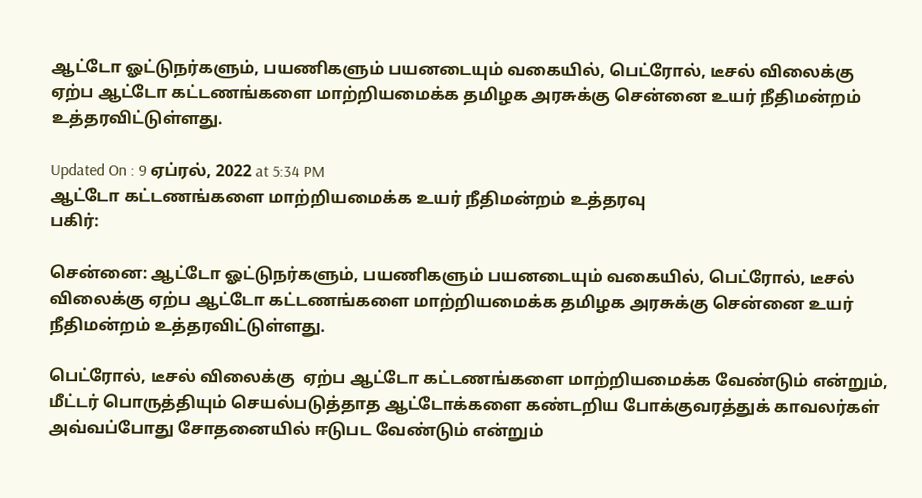ஆட்டோ ஓட்டுநர்களும், பயணிகளும் பயனடையும் வகையில், பெட்ரோல், டீசல் விலைக்கு ஏற்ப ஆட்டோ கட்டணங்களை மாற்றியமைக்க தமிழக அரசுக்கு சென்னை உயர் நீதிமன்றம் உத்தரவிட்டுள்ளது.

Updated On : 9 ஏப்ரல், 2022 at 5:34 PM
ஆட்டோ கட்டணங்களை மாற்றியமைக்க உயர் நீதிமன்றம் உத்தரவு
பகிர்:

சென்னை: ஆட்டோ ஓட்டுநர்களும், பயணிகளும் பயனடையும் வகையில், பெட்ரோல், டீசல் விலைக்கு ஏற்ப ஆட்டோ கட்டணங்களை மாற்றியமைக்க தமிழக அரசுக்கு சென்னை உயர் நீதிமன்றம் உத்தரவிட்டுள்ளது.

பெட்ரோல், டீசல் விலைக்கு  ஏற்ப ஆட்டோ கட்டணங்களை மாற்றியமைக்க வேண்டும் என்றும், மீட்டர் பொருத்தியும் செயல்படுத்தாத ஆட்டோக்களை கண்டறிய போக்குவரத்துக் காவலர்கள் அவ்வப்போது சோதனையில் ஈடுபட வேண்டும் என்றும்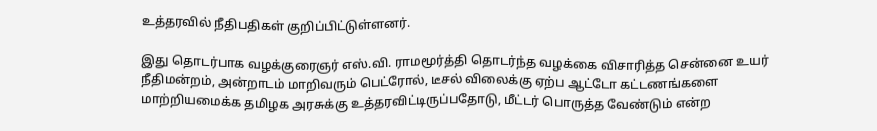உத்தரவில் நீதிபதிகள் குறிப்பிட்டுள்ளனர்.

இது தொடர்பாக வழக்குரைஞர் எஸ்.வி. ராமமூர்த்தி தொடர்ந்த வழக்கை விசாரித்த சென்னை உயர் நீதிமன்றம், அன்றாடம் மாறிவரும் பெட்ரோல், டீசல் விலைக்கு ஏற்ப ஆட்டோ கட்டணங்களை மாற்றியமைக்க தமிழக அரசுக்கு உத்தரவிட்டிருப்பதோடு, மீட்டர் பொருத்த வேண்டும் என்ற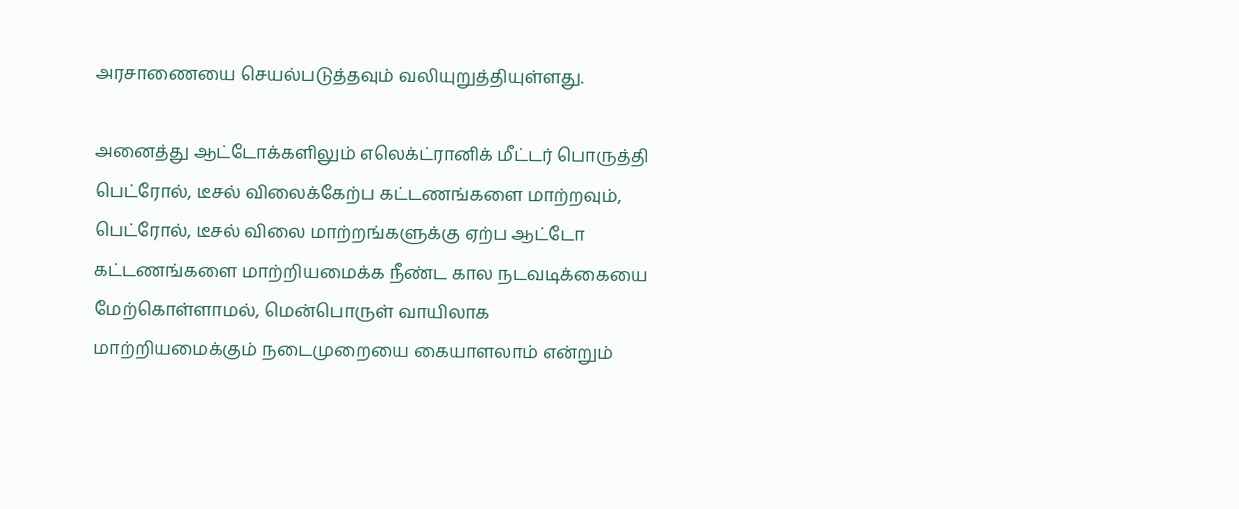அரசாணையை செயல்படுத்தவும் வலியுறுத்தியுள்ளது.

அனைத்து ஆட்டோக்களிலும் எலெக்ட்ரானிக் மீட்டர் பொருத்தி பெட்ரோல், டீசல் விலைக்கேற்ப கட்டணங்களை மாற்றவும், பெட்ரோல், டீசல் விலை மாற்றங்களுக்கு ஏற்ப ஆட்டோ கட்டணங்களை மாற்றியமைக்க நீண்ட கால நடவடிக்கையை மேற்கொள்ளாமல், மென்பொருள் வாயிலாக மாற்றியமைக்கும் நடைமுறையை கையாளலாம் என்றும்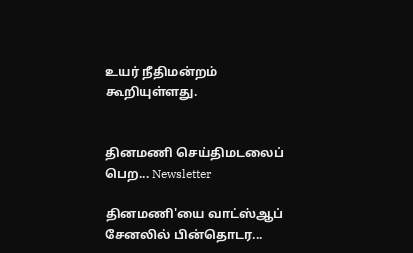உயர் நீதிமன்றம் கூறியுள்ளது.


தினமணி செய்திமடலைப் பெற... Newsletter

தினமணி'யை வாட்ஸ்ஆப் சேனலில் பின்தொடர...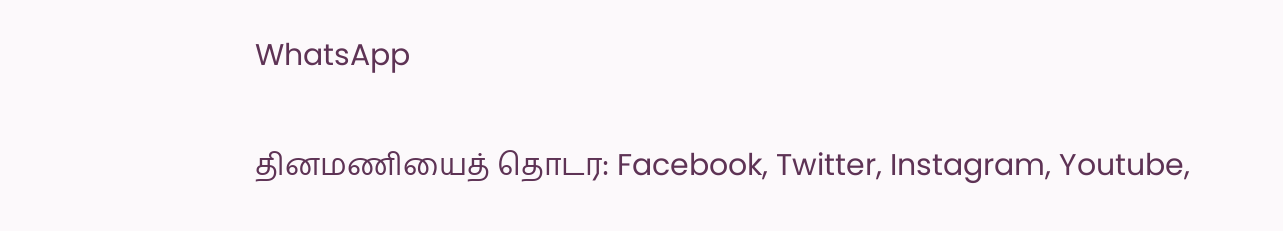WhatsApp

தினமணியைத் தொடர: Facebook, Twitter, Instagram, Youtube,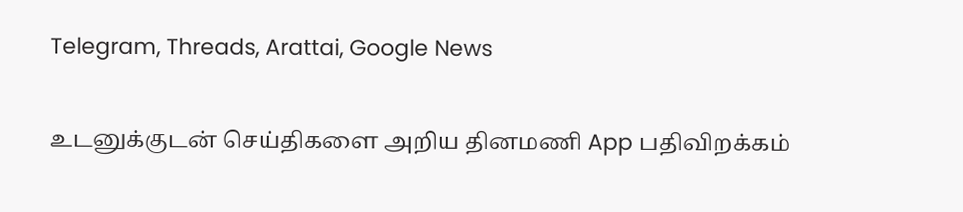Telegram, Threads, Arattai, Google News

உடனுக்குடன் செய்திகளை அறிய தினமணி App பதிவிறக்கம்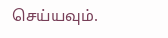செய்யவும்.